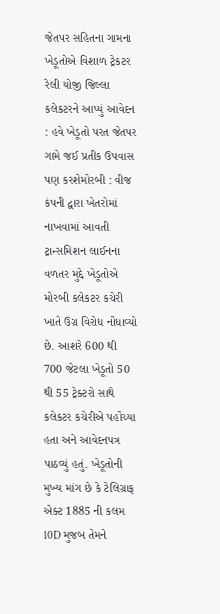જેતપર સહિતના ગામના ખેડૂતોએ વિશાળ ટ્રેકટર રેલી યોજી જિલ્લા કલેકટરને આપ્યું આવેદન : હવે ખેડૂતો પરત જેતપર ગામે જઈ પ્રતીક ઉપવાસ પણ કરશેમોરબી : વીજ કંપની દ્વારા ખેતરોમાં નાખવામાં આવતી ટ્રાન્સમિશન લાઈનના વળતર મુદ્દે ખેડૂતોએ મોરબી કલેકટર કચેરી ખાતે ઉગ્ર વિરોધ નોંધાવ્યો છે. આશરે 600 થી 700 જેટલા ખેડૂતો 50 થી 55 ટ્રેક્ટરો સાથે કલેકટર કચેરીએ પહોંચ્યા હતા અને આવેદનપત્ર પાઠવ્યું હતું. ખેડૂતોની મુખ્ય માંગ છે કે ટેલિગ્રાફ એક્ટ 1885 ની કલમ 10D મુજબ તેમને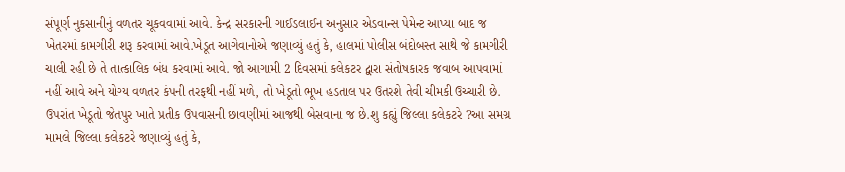સંપૂર્ણ નુકસાનીનું વળતર ચૂકવવામાં આવે. કેન્દ્ર સરકારની ગાઈડલાઈન અનુસાર એડવાન્સ પેમેન્ટ આપ્યા બાદ જ ખેતરમાં કામગીરી શરૂ કરવામાં આવે.ખેડૂત આગેવાનોએ જણાવ્યું હતું કે, હાલમાં પોલીસ બંદોબસ્ત સાથે જે કામગીરી ચાલી રહી છે તે તાત્કાલિક બંધ કરવામાં આવે. જો આગામી 2 દિવસમાં કલેકટર દ્વારા સંતોષકારક જવાબ આપવામાં નહીં આવે અને યોગ્ય વળતર કંપની તરફથી નહીં મળે, તો ખેડૂતો ભૂખ હડતાલ પર ઉતરશે તેવી ચીમકી ઉચ્ચારી છે. ઉપરાંત ખેડૂતો જેતપુર ખાતે પ્રતીક ઉપવાસની છાવણીમાં આજથી બેસવાના જ છે.શુ કહ્યું જિલ્લા કલેકટરે ?આ સમગ્ર મામલે જિલ્લા કલેકટરે જણાવ્યું હતું કે,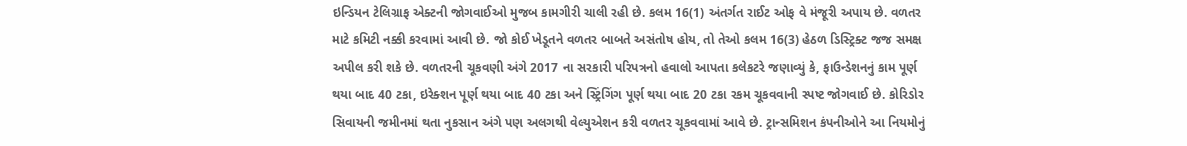ઇન્ડિયન ટેલિગ્રાફ એક્ટની જોગવાઈઓ મુજબ કામગીરી ચાલી રહી છે. કલમ 16(1) અંતર્ગત રાઈટ ઓફ વે મંજૂરી અપાય છે. વળતર માટે કમિટી નક્કી કરવામાં આવી છે. જો કોઈ ખેડૂતને વળતર બાબતે અસંતોષ હોય, તો તેઓ કલમ 16(3) હેઠળ ડિસ્ટ્રિક્ટ જજ સમક્ષ અપીલ કરી શકે છે. વળતરની ચૂકવણી અંગે 2017 ના સરકારી પરિપત્રનો હવાલો આપતા કલેકટરે જણાવ્યું કે, ફાઉન્ડેશનનું કામ પૂર્ણ થયા બાદ 40 ટકા, ઇરેક્શન પૂર્ણ થયા બાદ 40 ટકા અને સ્ટ્રિંગિંગ પૂર્ણ થયા બાદ 20 ટકા રકમ ચૂકવવાની સ્પષ્ટ જોગવાઈ છે. કોરિડોર સિવાયની જમીનમાં થતા નુકસાન અંગે પણ અલગથી વેલ્યુએશન કરી વળતર ચૂકવવામાં આવે છે. ટ્રાન્સમિશન કંપનીઓને આ નિયમોનું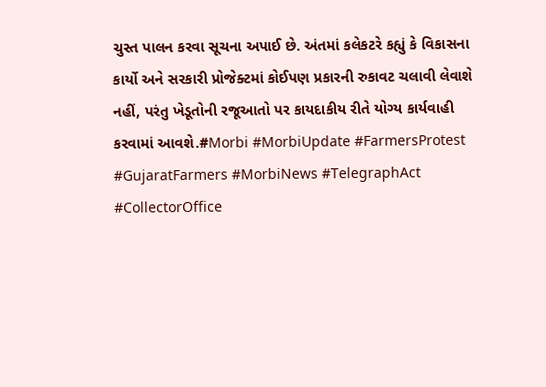ચુસ્ત પાલન કરવા સૂચના અપાઈ છે. અંતમાં કલેકટરે કહ્યું કે વિકાસના કાર્યો અને સરકારી પ્રોજેક્ટમાં કોઈપણ પ્રકારની રુકાવટ ચલાવી લેવાશે નહીં, પરંતુ ખેડૂતોની રજૂઆતો પર કાયદાકીય રીતે યોગ્ય કાર્યવાહી કરવામાં આવશે.#Morbi #MorbiUpdate #FarmersProtest #GujaratFarmers #MorbiNews #TelegraphAct #CollectorOffice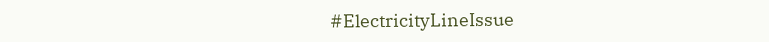#ElectricityLineIssue